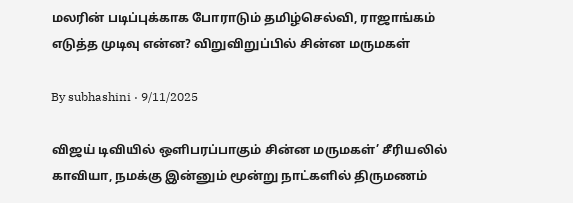மலரின் படிப்புக்காக போராடும் தமிழ்செல்வி, ராஜாங்கம் எடுத்த முடிவு என்ன? விறுவிறுப்பில் சின்ன மருமகள்

By subhashini · 9/11/2025

விஜய் டிவியில் ஒளிபரப்பாகும் சின்ன மருமகள்’ சீரியலில் காவியா, நமக்கு இன்னும் மூன்று நாட்களில் திருமணம்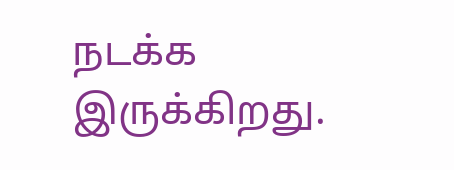நடக்க இருக்கிறது.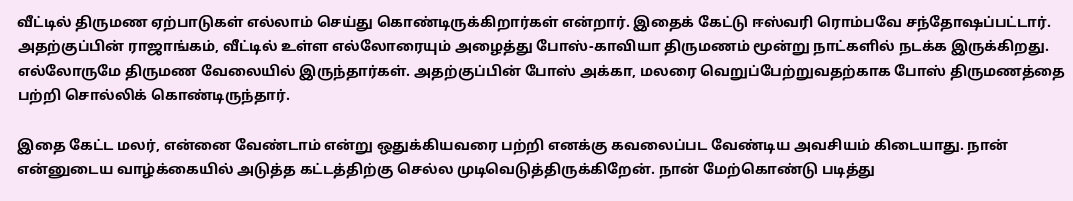வீட்டில் திருமண ஏற்பாடுகள் எல்லாம் செய்து கொண்டிருக்கிறார்கள் என்றார். இதைக் கேட்டு ஈஸ்வரி ரொம்பவே சந்தோஷப்பட்டார். அதற்குப்பின் ராஜாங்கம், வீட்டில் உள்ள எல்லோரையும் அழைத்து போஸ்-காவியா திருமணம் மூன்று நாட்களில் நடக்க இருக்கிறது. எல்லோருமே திருமண வேலையில் இருந்தார்கள். அதற்குப்பின் போஸ் அக்கா, மலரை வெறுப்பேற்றுவதற்காக போஸ் திருமணத்தை பற்றி சொல்லிக் கொண்டிருந்தார்.

இதை கேட்ட மலர், என்னை வேண்டாம் என்று ஒதுக்கியவரை பற்றி எனக்கு கவலைப்பட வேண்டிய அவசியம் கிடையாது. நான் என்னுடைய வாழ்க்கையில் அடுத்த கட்டத்திற்கு செல்ல முடிவெடுத்திருக்கிறேன். நான் மேற்கொண்டு படித்து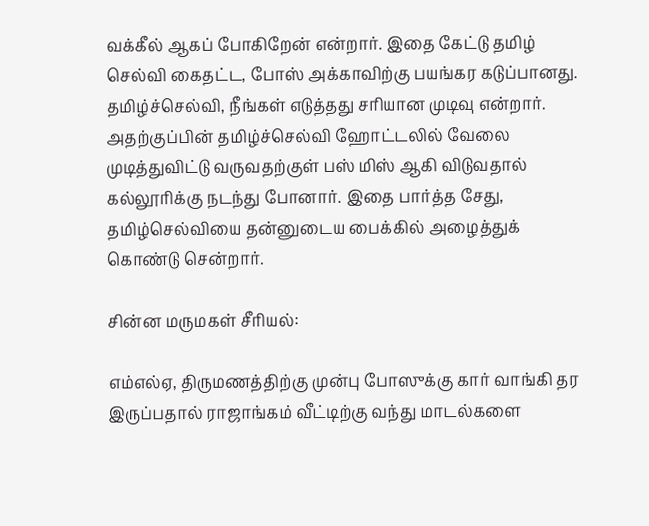வக்கீல் ஆகப் போகிறேன் என்றார். இதை கேட்டு தமிழ் செல்வி கைதட்ட, போஸ் அக்காவிற்கு பயங்கர கடுப்பானது. தமிழ்ச்செல்வி, நீங்கள் எடுத்தது சரியான முடிவு என்றார். அதற்குப்பின் தமிழ்ச்செல்வி ஹோட்டலில் வேலை முடித்துவிட்டு வருவதற்குள் பஸ் மிஸ் ஆகி விடுவதால் கல்லூரிக்கு நடந்து போனார். இதை பார்த்த சேது, தமிழ்செல்வியை தன்னுடைய பைக்கில் அழைத்துக் கொண்டு சென்றார்.

சின்ன மருமகள் சீரியல்:

எம்எல்ஏ, திருமணத்திற்கு முன்பு போஸுக்கு கார் வாங்கி தர இருப்பதால் ராஜாங்கம் வீட்டிற்கு வந்து மாடல்களை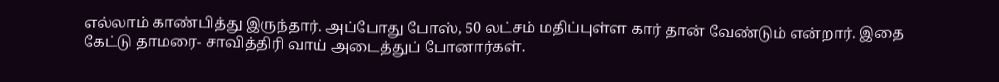எல்லாம் காண்பித்து இருந்தார். அப்போது போஸ், 50 லட்சம் மதிப்புள்ள கார் தான் வேண்டும் என்றார். இதை கேட்டு தாமரை- சாவித்திரி வாய் அடைத்துப் போனார்கள்.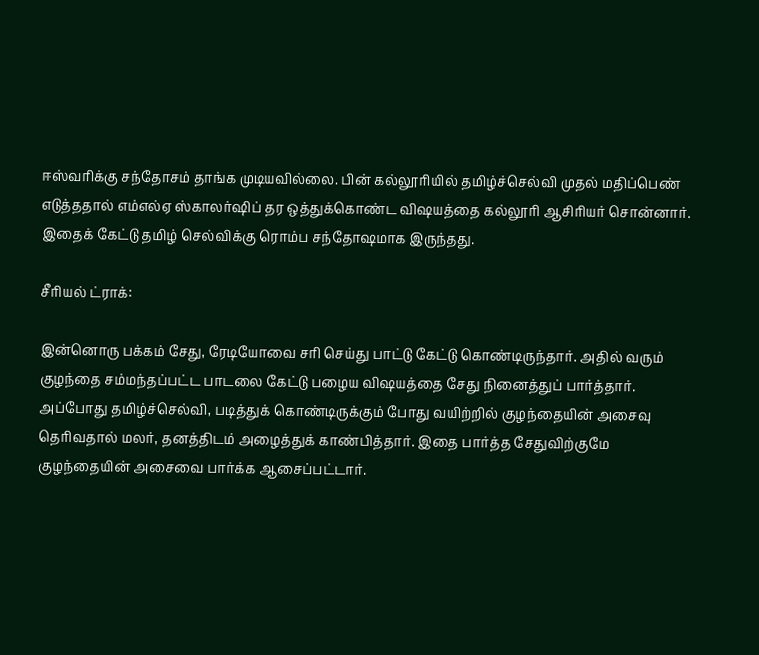ஈஸ்வரிக்கு சந்தோசம் தாங்க முடியவில்லை. பின் கல்லூரியில் தமிழ்ச்செல்வி முதல் மதிப்பெண் எடுத்ததால் எம்எல்ஏ ஸ்காலர்ஷிப் தர ஒத்துக்கொண்ட விஷயத்தை கல்லூரி ஆசிரியர் சொன்னார். இதைக் கேட்டு தமிழ் செல்விக்கு ரொம்ப சந்தோஷமாக இருந்தது.

சீரியல் ட்ராக்:

இன்னொரு பக்கம் சேது, ரேடியோவை சரி செய்து பாட்டு கேட்டு கொண்டிருந்தார். அதில் வரும் குழந்தை சம்மந்தப்பட்ட பாடலை கேட்டு பழைய விஷயத்தை சேது நினைத்துப் பார்த்தார். அப்போது தமிழ்ச்செல்வி, படித்துக் கொண்டிருக்கும் போது வயிற்றில் குழந்தையின் அசைவு தெரிவதால் மலர், தனத்திடம் அழைத்துக் காண்பித்தார். இதை பார்த்த சேதுவிற்குமே குழந்தையின் அசைவை பார்க்க ஆசைப்பட்டார்.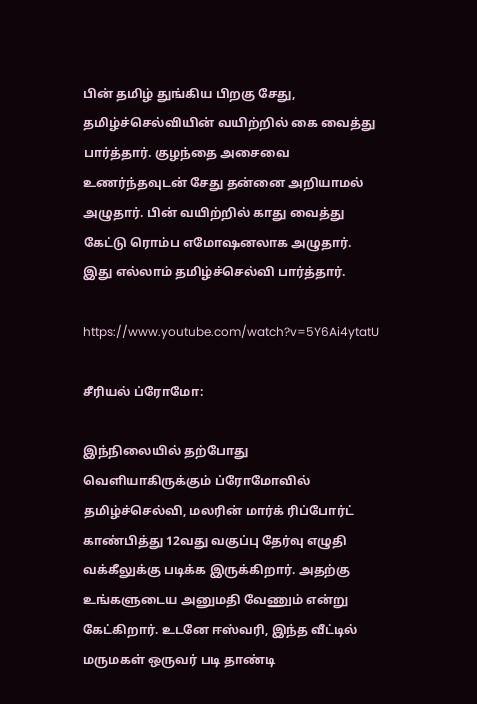பின் தமிழ் துங்கிய பிறகு சேது, தமிழ்ச்செல்வியின் வயிற்றில் கை வைத்து பார்த்தார். குழந்தை அசைவை உணர்ந்தவுடன் சேது தன்னை அறியாமல் அழுதார். பின் வயிற்றில் காது வைத்து கேட்டு ரொம்ப எமோஷனலாக அழுதார். இது எல்லாம் தமிழ்ச்செல்வி பார்த்தார்.

https://www.youtube.com/watch?v=5Y6Ai4ytatU

சீரியல் ப்ரோமோ:

இந்நிலையில் தற்போது வெளியாகிருக்கும் ப்ரோமோவில் தமிழ்ச்செல்வி, மலரின் மார்க் ரிப்போர்ட் காண்பித்து 12வது வகுப்பு தேர்வு எழுதி வக்கீலுக்கு படிக்க இருக்கிறார். அதற்கு உங்களுடைய அனுமதி வேணும் என்று கேட்கிறார். உடனே ஈஸ்வரி, இந்த வீட்டில் மருமகள் ஒருவர் படி தாண்டி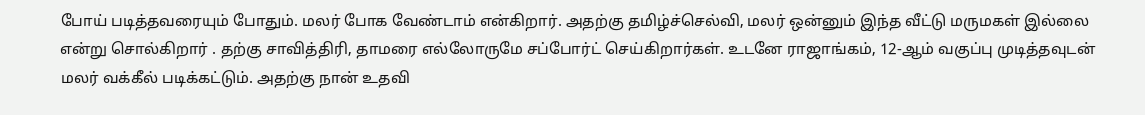போய் படித்தவரையும் போதும். மலர் போக வேண்டாம் என்கிறார். அதற்கு தமிழ்ச்செல்வி, மலர் ஒன்னும் இந்த வீட்டு மருமகள் இல்லை என்று சொல்கிறார் . தற்கு சாவித்திரி, தாமரை எல்லோருமே சப்போர்ட் செய்கிறார்கள். உடனே ராஜாங்கம், 12-ஆம் வகுப்பு முடித்தவுடன் மலர் வக்கீல் படிக்கட்டும். அதற்கு நான் உதவி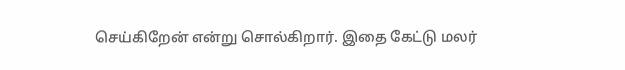செய்கிறேன் என்று சொல்கிறார். இதை கேட்டு மலர்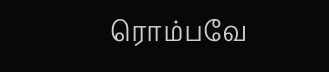ரொம்பவே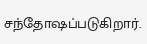சந்தோஷப்படுகிறார்.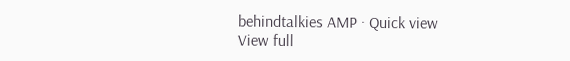behindtalkies AMP · Quick view
View full